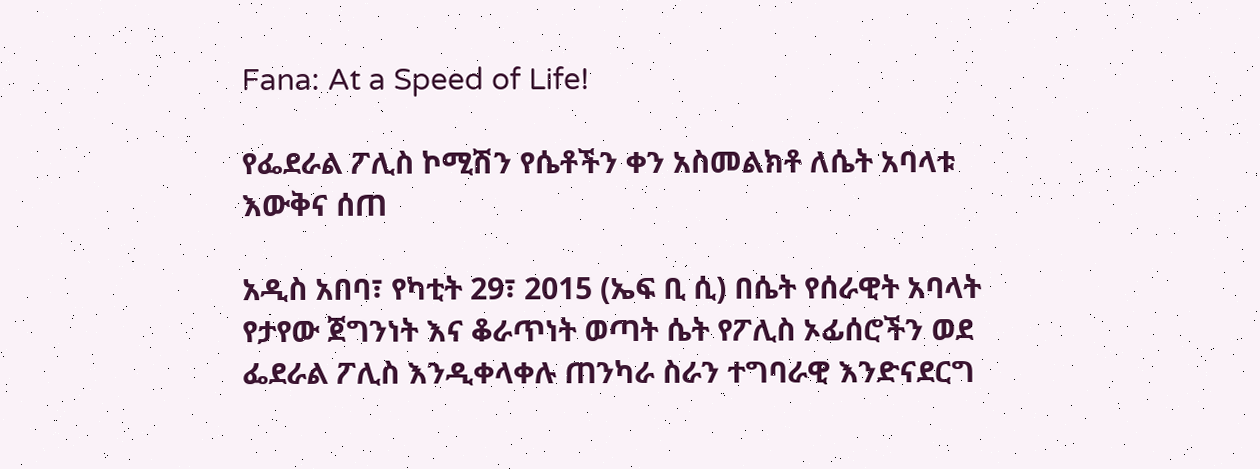Fana: At a Speed of Life!

የፌደራል ፖሊስ ኮሚሽን የሴቶችን ቀን አስመልክቶ ለሴት አባላቱ እውቅና ሰጠ

አዲስ አበባ፣ የካቲት 29፣ 2015 (ኤፍ ቢ ሲ) በሴት የሰራዊት አባላት የታየው ጀግንነት እና ቆራጥነት ወጣት ሴት የፖሊስ ኦፊሰሮችን ወደ ፌደራል ፖሊስ እንዲቀላቀሉ ጠንካራ ስራን ተግባራዊ እንድናደርግ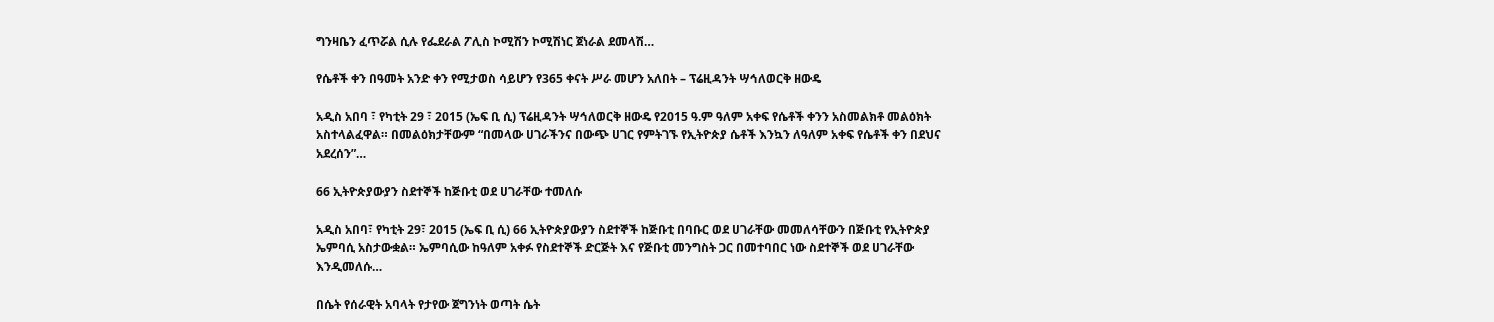ግንዛቤን ፈጥሯል ሲሉ የፌደራል ፖሊስ ኮሚሽን ኮሚሽነር ጀነራል ደመላሽ…

የሴቶች ቀን በዓመት አንድ ቀን የሚታወስ ሳይሆን የ365 ቀናት ሥራ መሆን አለበት – ፕሬዚዳንት ሣኅለወርቅ ዘውዴ

አዲስ አበባ ፣ የካቲት 29 ፣ 2015 (ኤፍ ቢ ሲ) ፕሬዚዳንት ሣኅለወርቅ ዘውዴ የ2015 ዓ.ም ዓለም አቀፍ የሴቶች ቀንን አስመልክቶ መልዕክት አስተላልፈዋል። በመልዕክታቸውም “በመላው ሀገራችንና በውጭ ሀገር የምትገኙ የኢትዮጵያ ሴቶች እንኳን ለዓለም አቀፍ የሴቶች ቀን በደህና አደረሰን”…

66 ኢትዮጵያውያን ስደተኞች ከጅቡቲ ወደ ሀገራቸው ተመለሱ

አዲስ አበባ፣ የካቲት 29፣ 2015 (ኤፍ ቢ ሲ) 66 ኢትዮጵያውያን ስደተኞች ከጅቡቲ በባቡር ወደ ሀገራቸው መመለሳቸውን በጅቡቲ የኢትዮጵያ ኤምባሲ አስታውቋል። ኤምባሲው ከዓለም አቀፉ የስደተኞች ድርጅት እና የጅቡቲ መንግስት ጋር በመተባበር ነው ስደተኞች ወደ ሀገራቸው እንዲመለሱ…

በሴት የሰራዊት አባላት የታየው ጀግንነት ወጣት ሴት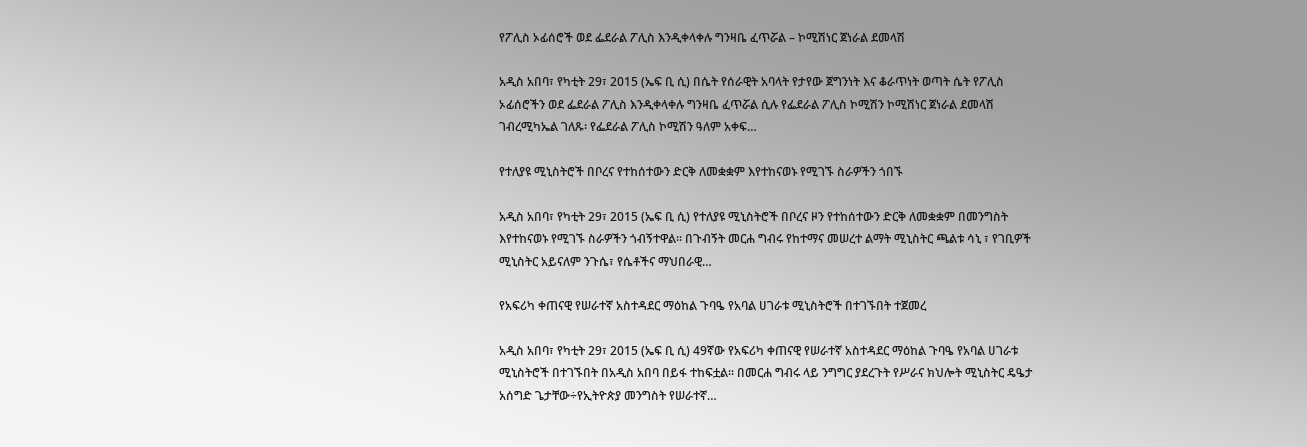የፖሊስ ኦፊሰሮች ወደ ፌደራል ፖሊስ እንዲቀላቀሉ ግንዛቤ ፈጥሯል – ኮሚሽነር ጀነራል ደመላሽ

አዲስ አበባ፣ የካቲት 29፣ 2015 (ኤፍ ቢ ሲ) በሴት የሰራዊት አባላት የታየው ጀግንነት እና ቆራጥነት ወጣት ሴት የፖሊስ ኦፊሰሮችን ወደ ፌደራል ፖሊስ እንዲቀላቀሉ ግንዛቤ ፈጥሯል ሲሉ የፌደራል ፖሊስ ኮሚሽን ኮሚሽነር ጀነራል ደመላሽ ገብረሚካኤል ገለጹ፡ የፌደራል ፖሊስ ኮሚሽን ዓለም አቀፍ…

የተለያዩ ሚኒስትሮች በቦረና የተከሰተውን ድርቅ ለመቋቋም እየተከናወኑ የሚገኙ ስራዎችን ጎበኙ

አዲስ አበባ፣ የካቲት 29፣ 2015 (ኤፍ ቢ ሲ) የተለያዩ ሚኒስትሮች በቦረና ዞን የተከሰተውን ድርቅ ለመቋቋም በመንግስት እየተከናወኑ የሚገኙ ስራዎችን ጎብኝተዋል፡፡ በጉብኝት መርሐ ግብሩ የከተማና መሠረተ ልማት ሚኒስትር ጫልቱ ሳኒ ፣ የገቢዎች ሚኒስትር አይናለም ንጉሴ፣ የሴቶችና ማህበራዊ…

የአፍሪካ ቀጠናዊ የሠራተኛ አስተዳደር ማዕከል ጉባዔ የአባል ሀገራቱ ሚኒስትሮች በተገኙበት ተጀመረ

አዲስ አበባ፣ የካቲት 29፣ 2015 (ኤፍ ቢ ሲ) 49ኛው የአፍሪካ ቀጠናዊ የሠራተኛ አስተዳደር ማዕከል ጉባዔ የአባል ሀገራቱ ሚኒስትሮች በተገኙበት በአዲስ አበባ በይፋ ተከፍቷል፡፡ በመርሐ ግብሩ ላይ ንግግር ያደረጉት የሥራና ክህሎት ሚኒስትር ዴዔታ አሰግድ ጌታቸው÷የኢትዮጵያ መንግስት የሠራተኛ…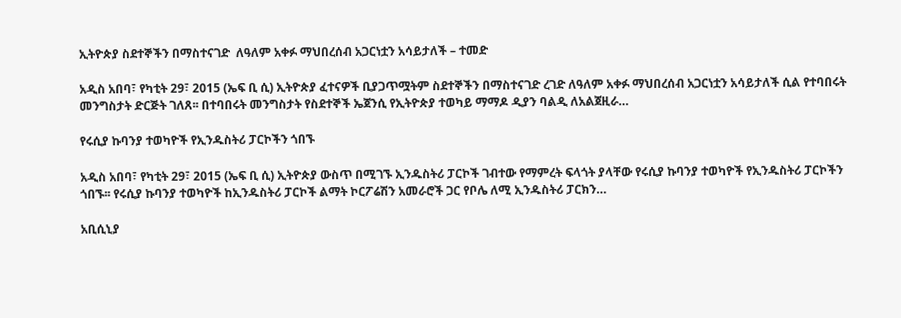ኢትዮጵያ ስደተኞችን በማስተናገድ  ለዓለም አቀፉ ማህበረሰብ አጋርነቷን አሳይታለች – ተመድ

አዲስ አበባ፣ የካቲት 29፣ 2015 (ኤፍ ቢ ሲ) ኢትዮጵያ ፈተናዎች ቢያጋጥሟትም ስደተኞችን በማስተናገድ ረገድ ለዓለም አቀፉ ማህበረሰብ አጋርነቷን አሳይታለች ሲል የተባበሩት መንግስታት ድርጅት ገለጸ፡፡ በተባበሩት መንግስታት የስደተኞች ኤጀንሲ የኢትዮጵያ ተወካይ ማማዶ ዲያን ባልዲ ለአልጀዚራ…

የሩሲያ ኩባንያ ተወካዮች የኢንዱስትሪ ፓርኮችን ጎበኙ

አዲስ አበባ፣ የካቲት 29፣ 2015 (ኤፍ ቢ ሲ) ኢትዮጵያ ውስጥ በሚገኙ ኢንዱስትሪ ፓርኮች ገብተው የማምረት ፍላጎት ያላቸው የሩሲያ ኩባንያ ተወካዮች የኢንዱስትሪ ፓርኮችን ጎበኙ፡፡ የሩሲያ ኩባንያ ተወካዮች ከኢንዱስትሪ ፓርኮች ልማት ኮርፖሬሽን አመራሮች ጋር የቦሌ ለሚ ኢንዱስትሪ ፓርክን…

አቢሲኒያ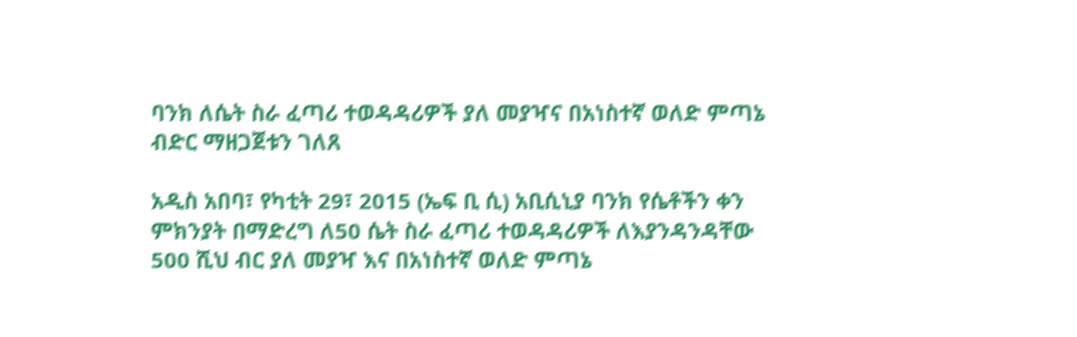ባንክ ለሴት ስራ ፈጣሪ ተወዳዳሪዎች ያለ መያዣና በአነስተኛ ወለድ ምጣኔ ብድር ማዘጋጀቱን ገለጸ

አዲስ አበባ፣ የካቲት 29፣ 2015 (ኤፍ ቢ ሲ) አቢሲኒያ ባንክ የሴቶችን ቀን ምክንያት በማድረግ ለ50 ሴት ስራ ፈጣሪ ተወዳዳሪዎች ለእያንዳንዳቸው 500 ሺህ ብር ያለ መያዣ እና በአነስተኛ ወለድ ምጣኔ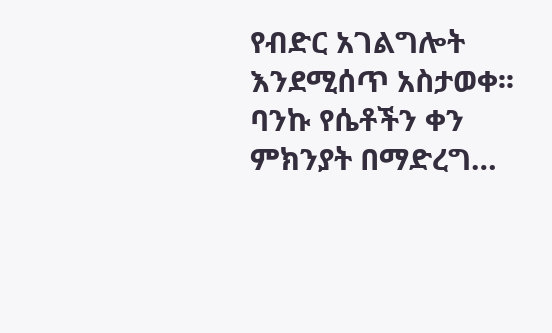የብድር አገልግሎት እንደሚሰጥ አስታወቀ፡፡ ባንኩ የሴቶችን ቀን ምክንያት በማድረግ…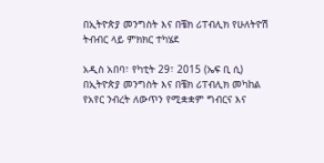በኢትዮጵያ መንግስት እና በቼክ ሪፐብሊክ የሁለትዮሽ ትብብር ላይ ምክክር ተካሄደ

አዲስ አበባ፣ የካቲት 29፣ 2015 (ኤፍ ቢ ሲ) በኢትዮጵያ መንግስት እና በቼክ ሪፐብሊክ መካከል የአየር ንብረት ለውጥን የሚቋቋም ግብርና እና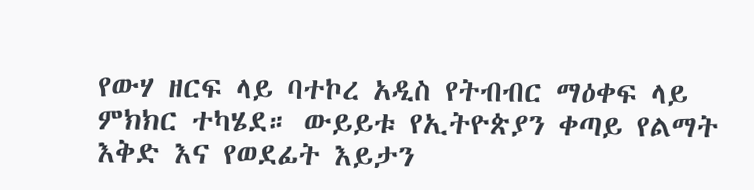የውሃ ዘርፍ ላይ ባተኮረ አዲስ የትብብር ማዕቀፍ ላይ ምክክር ተካሄደ። ውይይቱ የኢትዮጵያን ቀጣይ የልማት እቅድ እና የወደፊት እይታን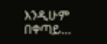እንዲሁም በቀጣይ…